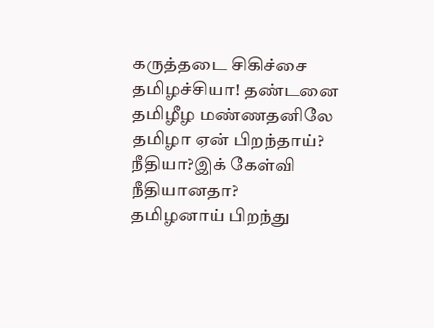கருத்தடை சிகிச்சை
தமிழச்சியா! தண்டனை
தமிழீழ மண்ணதனிலே
தமிழா ஏன் பிறந்தாய்?
நீதியா?இக் கேள்வி நீதியானதா?
தமிழனாய் பிறந்து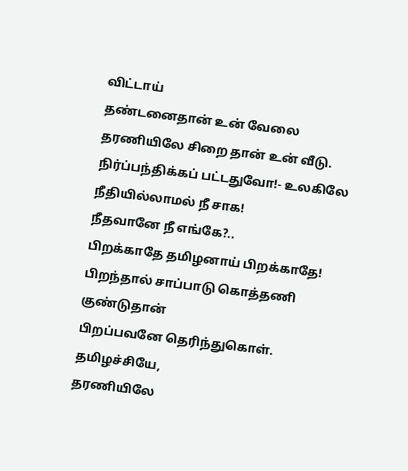விட்டாய்
தண்டனைதான் உன் வேலை
தரணியிலே சிறை தான் உன் வீடு.
நிர்ப்பந்திக்கப் பட்டதுவோ!- உலகிலே
நீதியில்லாமல் நீ சாக!
நீதவானே நீ எங்கே?..
பிறக்காதே தமிழனாய் பிறக்காதே!
பிறந்தால் சாப்பாடு கொத்தணி குண்டுதான்
பிறப்பவனே தெரிந்துகொள்.
தமிழச்சியே,
தரணியிலே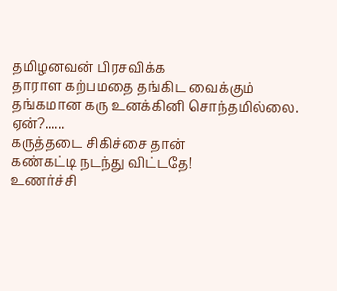தமிழனவன் பிரசவிக்க
தாராள கற்பமதை தங்கிட வைக்கும்
தங்கமான கரு உனக்கினி சொந்தமில்லை.
ஏன்?......
கருத்தடை சிகிச்சை தான்
கண்கட்டி நடந்து விட்டதே!
உணர்ச்சி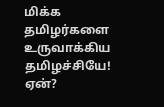மிக்க தமிழர்களை
உருவாக்கிய தமிழச்சியே! ஏன்?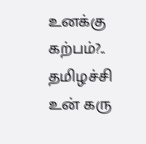உனக்கு கற்பம்?..
தமிழச்சி உன் கரு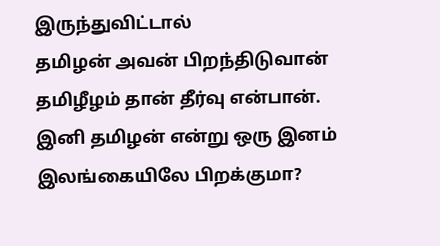இருந்துவிட்டால்
தமிழன் அவன் பிறந்திடுவான்
தமிழீழம் தான் தீர்வு என்பான்.
இனி தமிழன் என்று ஒரு இனம்
இலங்கையிலே பிறக்குமா?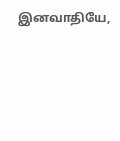இனவாதியே,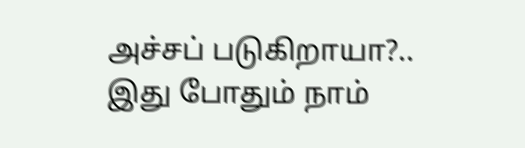அச்சப் படுகிறாயா?..
இது போதும் நாம்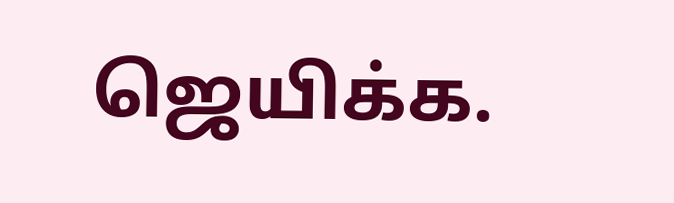ஜெயிக்க.